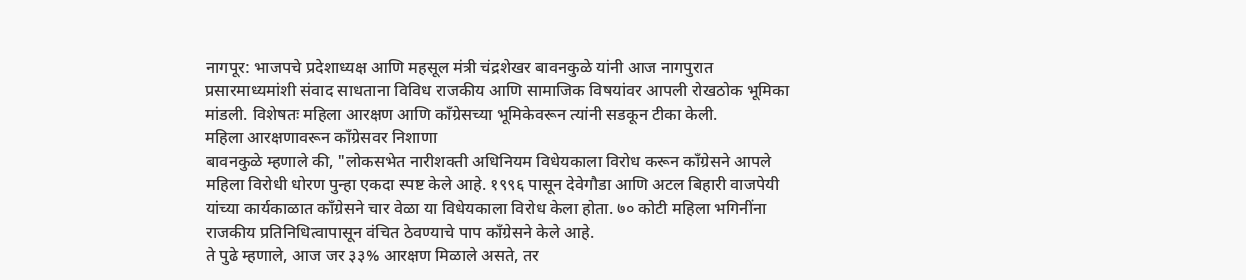नागपूर: भाजपचे प्रदेशाध्यक्ष आणि महसूल मंत्री चंद्रशेखर बावनकुळे यांनी आज नागपुरात प्रसारमाध्यमांशी संवाद साधताना विविध राजकीय आणि सामाजिक विषयांवर आपली रोखठोक भूमिका मांडली. विशेषतः महिला आरक्षण आणि काँग्रेसच्या भूमिकेवरून त्यांनी सडकून टीका केली.
महिला आरक्षणावरून काँग्रेसवर निशाणा
बावनकुळे म्हणाले की, "लोकसभेत नारीशक्ती अधिनियम विधेयकाला विरोध करून काँग्रेसने आपले महिला विरोधी धोरण पुन्हा एकदा स्पष्ट केले आहे. १९९६ पासून देवेगौडा आणि अटल बिहारी वाजपेयी यांच्या कार्यकाळात काँग्रेसने चार वेळा या विधेयकाला विरोध केला होता. ७० कोटी महिला भगिनींना राजकीय प्रतिनिधित्वापासून वंचित ठेवण्याचे पाप काँग्रेसने केले आहे.
ते पुढे म्हणाले, आज जर ३३% आरक्षण मिळाले असते, तर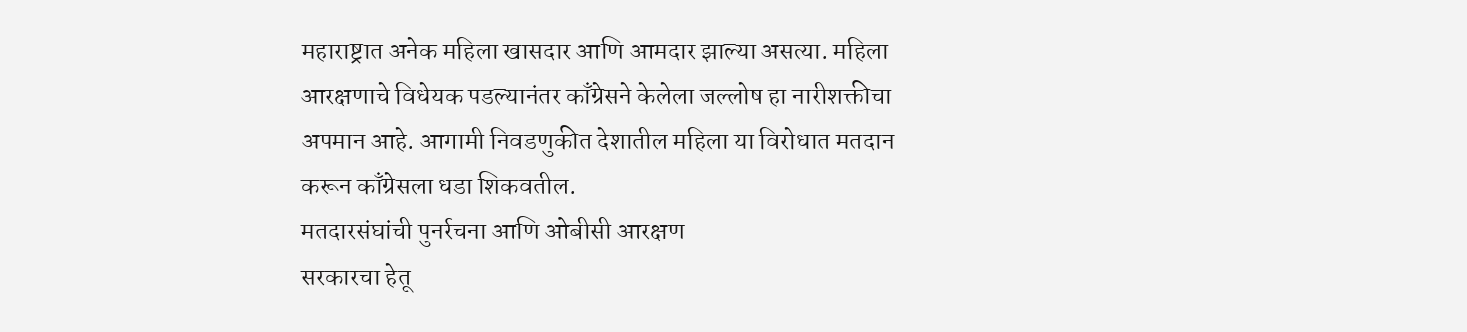महाराष्ट्रात अनेक महिला खासदार आणि आमदार झाल्या असत्या. महिला आरक्षणाचे विधेयक पडल्यानंतर काँग्रेसने केलेला जल्लोष हा नारीशक्तीचा अपमान आहे. आगामी निवडणुकीत देशातील महिला या विरोधात मतदान करून काँग्रेसला धडा शिकवतील.
मतदारसंघांची पुनर्रचना आणि ओबीसी आरक्षण
सरकारचा हेतू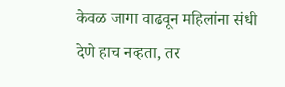केवळ जागा वाढवून महिलांना संधी देणे हाच नव्हता, तर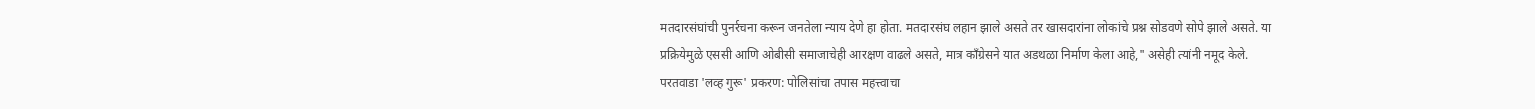मतदारसंघांची पुनर्रचना करून जनतेला न्याय देणे हा होता. मतदारसंघ लहान झाले असते तर खासदारांना लोकांचे प्रश्न सोडवणे सोपे झाले असते. या प्रक्रियेमुळे एससी आणि ओबीसी समाजाचेही आरक्षण वाढले असते, मात्र काँग्रेसने यात अडथळा निर्माण केला आहे," असेही त्यांनी नमूद केले.
परतवाडा 'लव्ह गुरू' प्रकरण: पोलिसांचा तपास महत्त्वाचा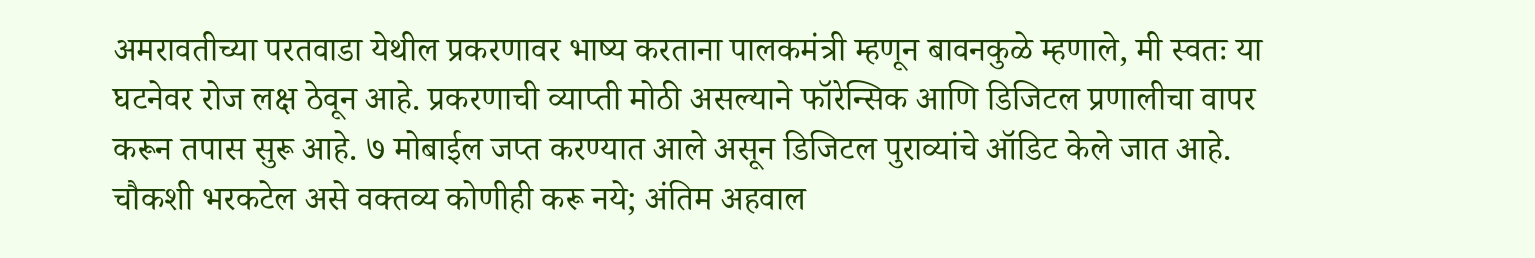अमरावतीच्या परतवाडा येथील प्रकरणावर भाष्य करताना पालकमंत्री म्हणून बावनकुळे म्हणाले, मी स्वतः या घटनेवर रोज लक्ष ठेवून आहे. प्रकरणाची व्याप्ती मोठी असल्याने फॉरेन्सिक आणि डिजिटल प्रणालीचा वापर करून तपास सुरू आहे. ७ मोबाईल जप्त करण्यात आले असून डिजिटल पुराव्यांचे ऑडिट केले जात आहे. चौकशी भरकटेल असे वक्तव्य कोणीही करू नये; अंतिम अहवाल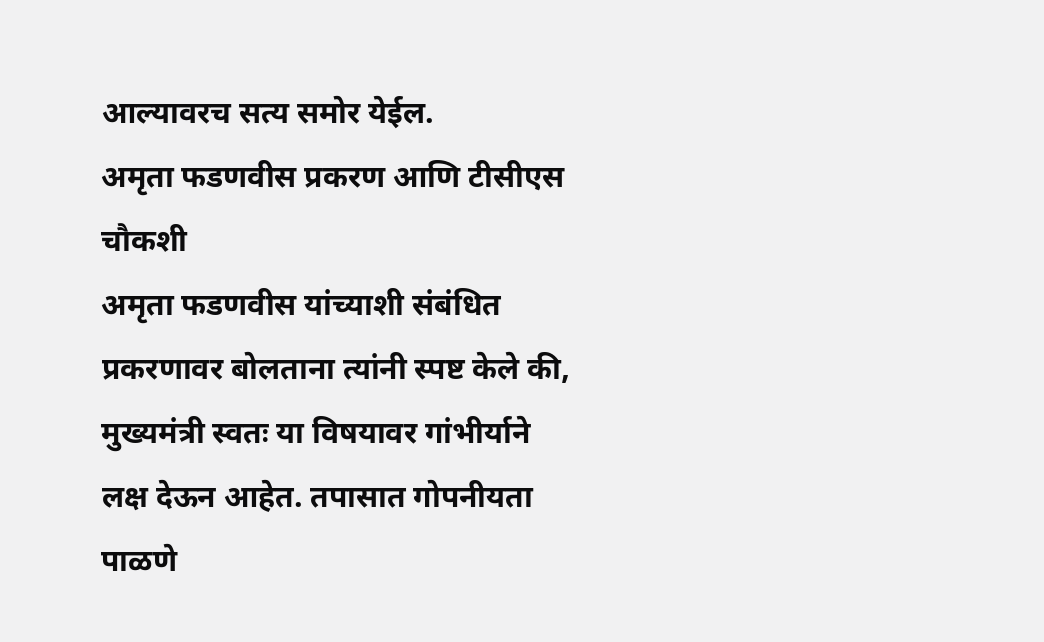आल्यावरच सत्य समोर येईल.
अमृता फडणवीस प्रकरण आणि टीसीएस चौकशी
अमृता फडणवीस यांच्याशी संबंधित प्रकरणावर बोलताना त्यांनी स्पष्ट केले की, मुख्यमंत्री स्वतः या विषयावर गांभीर्याने लक्ष देऊन आहेत. तपासात गोपनीयता पाळणे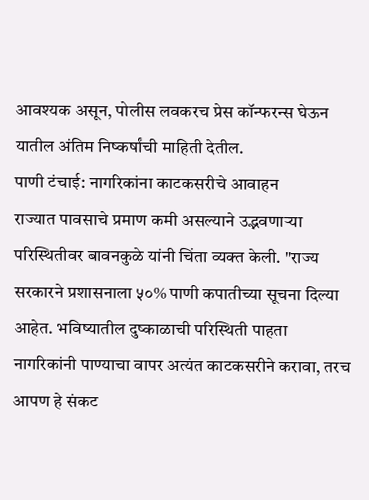आवश्यक असून, पोलीस लवकरच प्रेस कॉन्फरन्स घेऊन यातील अंतिम निष्कर्षांची माहिती देतील.
पाणी टंचाई: नागरिकांना काटकसरीचे आवाहन
राज्यात पावसाचे प्रमाण कमी असल्याने उद्भवणाऱ्या परिस्थितीवर बावनकुळे यांनी चिंता व्यक्त केली. "राज्य सरकारने प्रशासनाला ५०% पाणी कपातीच्या सूचना दिल्या आहेत. भविष्यातील दुष्काळाची परिस्थिती पाहता नागरिकांनी पाण्याचा वापर अत्यंत काटकसरीने करावा, तरच आपण हे संकट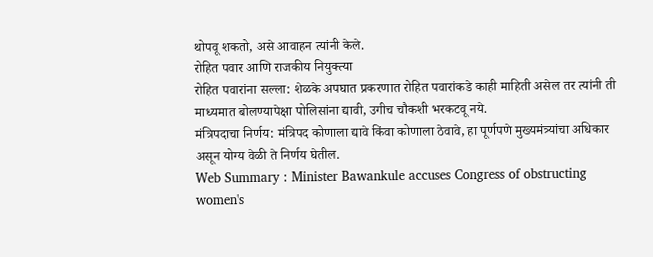थोपवू शकतो, असे आवाहन त्यांनी केले.
रोहित पवार आणि राजकीय नियुक्त्या
रोहित पवारांना सल्ला: शेळके अपघात प्रकरणात रोहित पवारांकडे काही माहिती असेल तर त्यांनी ती माध्यमात बोलण्यापेक्षा पोलिसांना द्यावी, उगीच चौकशी भरकटवू नये.
मंत्रिपदाचा निर्णय: मंत्रिपद कोणाला द्यावे किंवा कोणाला ठेवावे, हा पूर्णपणे मुख्यमंत्र्यांचा अधिकार असून योग्य वेळी ते निर्णय घेतील.
Web Summary : Minister Bawankule accuses Congress of obstructing women's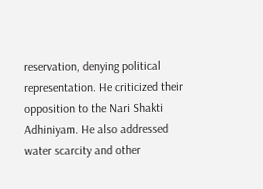reservation, denying political representation. He criticized their opposition to the Nari Shakti Adhiniyam. He also addressed water scarcity and other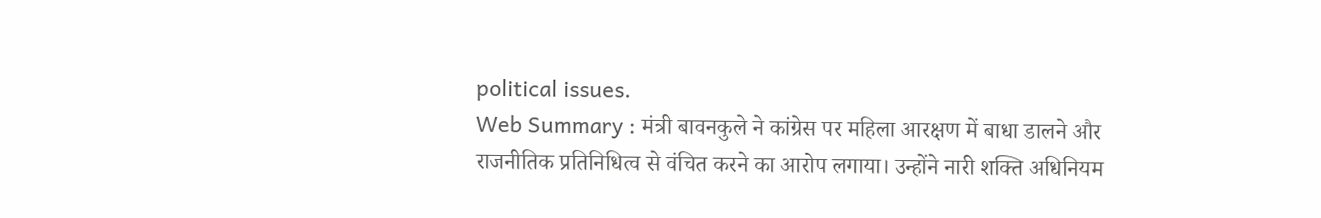political issues.
Web Summary : मंत्री बावनकुले ने कांग्रेस पर महिला आरक्षण में बाधा डालने और राजनीतिक प्रतिनिधित्व से वंचित करने का आरोप लगाया। उन्होंने नारी शक्ति अधिनियम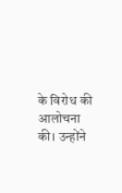के विरोध की आलोचना की। उन्होंने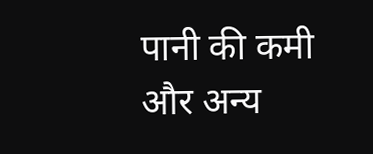पानी की कमी और अन्य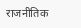राजनीतिक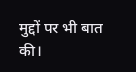मुद्दों पर भी बात की।